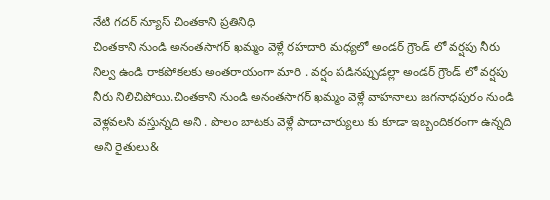నేటి గదర్ న్యూస్ చింతకాని ప్రతినిధి
చింతకాని నుండి అనంతసాగర్ ఖమ్మం వెళ్లే రహదారి మధ్యలో అండర్ గ్రౌండ్ లో వర్షపు నీరు నిల్వ ఉండి రాకపోకలకు అంతరాయంగా మారి . వర్షం పడినప్పుడల్లా అండర్ గ్రౌండ్ లో వర్షపు నీరు నిలిచిపోయి.చింతకాని నుండి అనంతసాగర్ ఖమ్మం వెళ్లే వాహనాలు జగనాధపురం నుండి వెళ్లవలసి వస్తున్నది అని . పొలం బాటకు వెళ్లే పాదాచార్యులు కు కూడా ఇబ్బందికరంగా ఉన్నది అని రైతులు&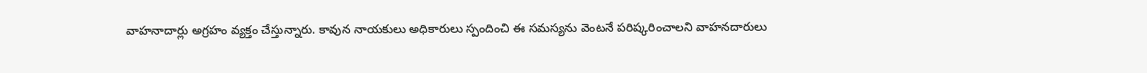వాహనాదార్లు అగ్రహం వ్యక్తం చేస్తున్నారు. కావున నాయకులు అధికారులు స్పందించి ఈ సమస్యను వెంటనే పరిష్కరించాలని వాహనదారులు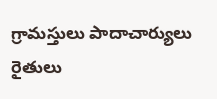గ్రామస్తులు పాదాచార్యులు రైతులు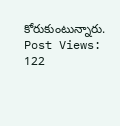కోరుకుంటున్నారు.
Post Views: 122